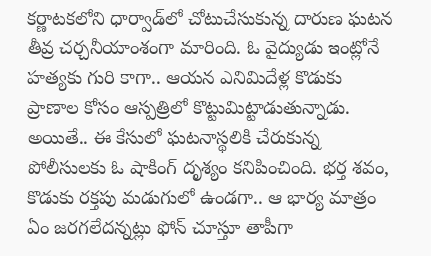కర్ణాటకలోని ధార్వాడ్‌లో చోటుచేసుకున్న దారుణ ఘటన తీవ్ర చర్చనీయాంశంగా మారింది. ఓ వైద్యుడు ఇంట్లోనే హత్యకు గురి కాగా.. ఆయన ఎనిమిదేళ్ల కొడుకు ప్రాణాల కోసం ఆస్పత్రిలో కొట్టుమిట్టాడుతున్నాడు. అయితే.. ఈ కేసులో ఘటనాస్థలికి చేరుకున్న పోలీసులకు ఓ షాకింగ్‌ దృశ్యం కనిపించింది. భర్త శవం, కొడుకు రక్తపు మడుగులో ఉండగా.. ఆ భార్య మాత్రం ఏం జరగలేదన్నట్లు ఫోన్‌ చూస్తూ తాపీగా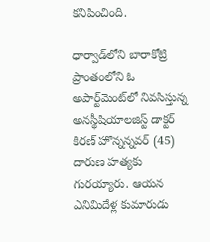కనిపించింది.

ధార్వాడ్‌లోని బారాకోట్రి ప్రాంతంలోని ఓ అపార్ట్‌మెంట్‌లో నివసిస్తున్న అనస్థీషియాలజిస్ట్‌ డాక్టర్‌ కిరణ్‌ హొన్నన్నవర్‌ (45) దారుణ హత్యకు గురయ్యారు. ఆయన ఎనిమిదేళ్ల కుమారుడు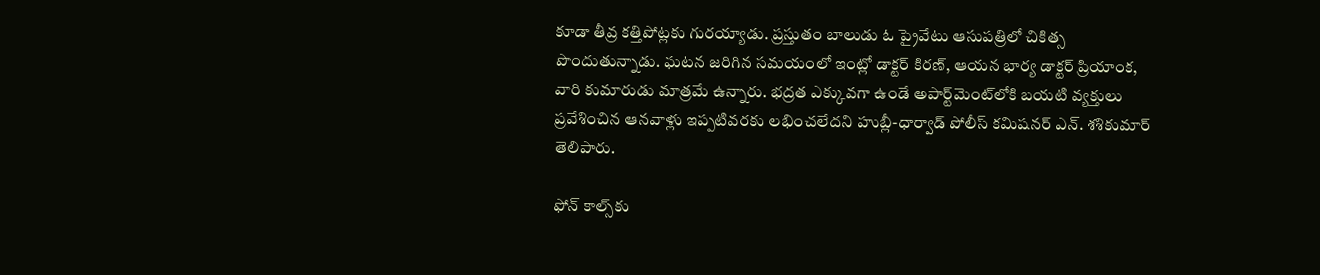కూడా తీవ్ర కత్తిపోట్లకు గురయ్యాడు. ప్రస్తుతం బాలుడు ఓ ప్రైవేటు ఆసుపత్రిలో చికిత్స పొందుతున్నాడు. ఘటన జరిగిన సమయంలో ఇంట్లో డాక్టర్‌ కిరణ్‌, ఆయన భార్య డాక్టర్‌ ప్రియాంక, వారి కుమారుడు మాత్రమే ఉన్నారు. భద్రత ఎక్కువగా ఉండే అపార్ట్‌మెంట్‌లోకి బయటి వ్యక్తులు ప్రవేశించిన ఆనవాళ్లు ఇప్పటివరకు లభించలేదని హుబ్లీ-ధార్వాడ్‌ పోలీస్‌ కమిషనర్‌ ఎన్‌. శశికుమార్‌ తెలిపారు.

ఫోన్‌ కాల్స్‌కు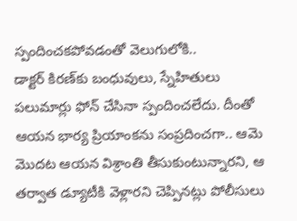స్పందించకపోవడంతో వెలుగులోకి..
డాక్టర్‌ కిరణ్‌కు బంధువులు, స్నేహితులు పలుమార్లు ఫోన్‌ చేసినా స్పందించలేదు. దీంతో ఆయన భార్య ప్రియాంకను సంప్రదించగా.. ఆమె మొదట ఆయన విశ్రాంతి తీసుకుంటున్నారని, ఆ తర్వాత డ్యూటీకి వెళ్లారని చెప్పినట్లు పోలీసులు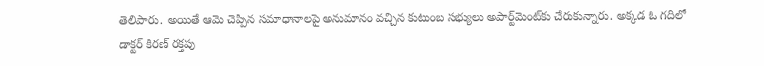తెలిపారు. అయితే ఆమె చెప్పిన సమాధానాలపై అనుమానం వచ్చిన కుటుంబ సభ్యులు అపార్ట్‌మెంట్‌కు చేరుకున్నారు. అక్కడ ఓ గదిలో డాక్టర్‌ కిరణ్‌ రక్తపు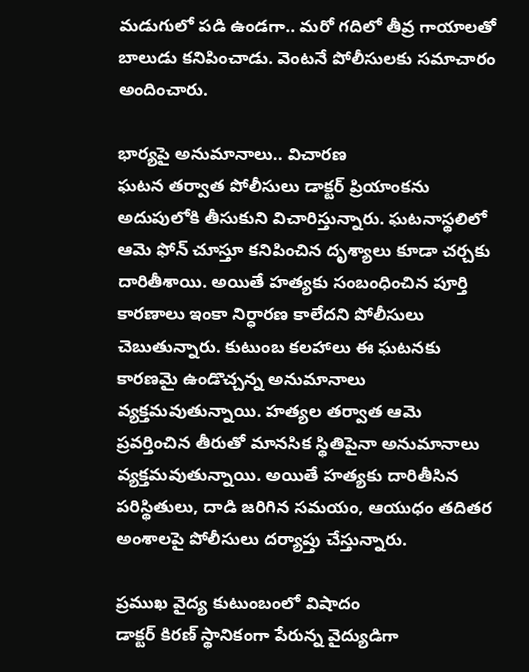మడుగులో పడి ఉండగా.. మరో గదిలో తీవ్ర గాయాలతో బాలుడు కనిపించాడు. వెంటనే పోలీసులకు సమాచారం అందించారు.

భార్యపై అనుమానాలు.. విచారణ
ఘటన తర్వాత పోలీసులు డాక్టర్‌ ప్రియాంకను అదుపులోకి తీసుకుని విచారిస్తున్నారు. ఘటనాస్థలిలో ఆమె ఫోన్‌ చూస్తూ కనిపించిన దృశ్యాలు కూడా చర్చకు దారితీశాయి. అయితే హత్యకు సంబంధించిన పూర్తి కారణాలు ఇంకా నిర్ధారణ కాలేదని పోలీసులు చెబుతున్నారు. కుటుంబ కలహాలు ఈ ఘటనకు కారణమై ఉండొచ్చన్న అనుమానాలు వ్యక్తమవుతున్నాయి. హత్యల తర్వాత ఆమె ప్రవర్తించిన తీరుతో మానసిక స్థితిపైనా అనుమానాలు వ్యక్తమవుతున్నాయి. అయితే హత్యకు దారితీసిన పరిస్థితులు, దాడి జరిగిన సమయం, ఆయుధం తదితర అంశాలపై పోలీసులు దర్యాప్తు చేస్తున్నారు.

ప్రముఖ వైద్య కుటుంబంలో విషాదం
డాక్టర్‌ కిరణ్‌ స్థానికంగా పేరున్న వైద్యుడిగా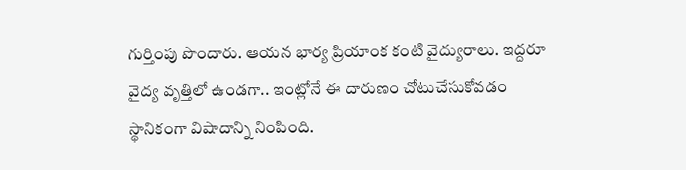గుర్తింపు పొందారు. ఆయన భార్య ప్రియాంక కంటి వైద్యురాలు. ఇద్దరూ వైద్య వృత్తిలో ఉండగా.. ఇంట్లోనే ఈ దారుణం చోటుచేసుకోవడం స్థానికంగా విషాదాన్ని నింపింది.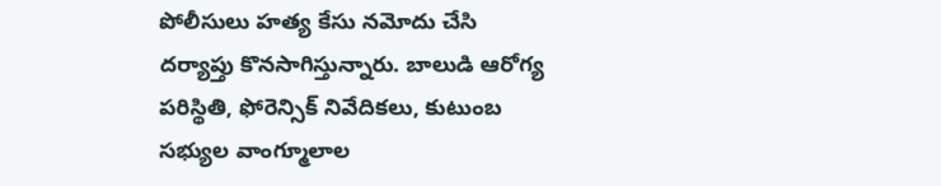పోలీసులు హత్య కేసు నమోదు చేసి దర్యాప్తు కొనసాగిస్తున్నారు. బాలుడి ఆరోగ్య పరిస్థితి, ఫోరెన్సిక్‌ నివేదికలు, కుటుంబ సభ్యుల వాంగ్మూలాల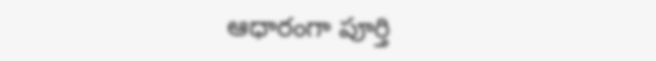ఆధారంగా పూర్తి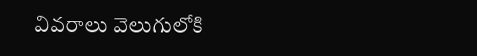వివరాలు వెలుగులోకి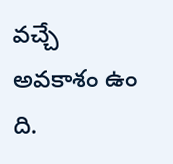వచ్చే అవకాశం ఉం
ది.